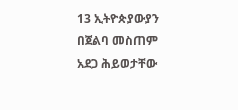13 ኢትዮጵያውያን በጀልባ መስጠም አደጋ ሕይወታቸው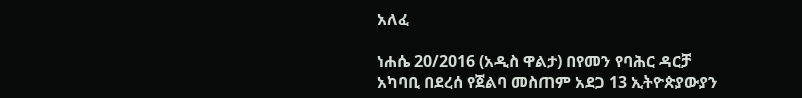አለፈ

ነሐሴ 20/2016 (አዲስ ዋልታ) በየመን የባሕር ዳርቻ አካባቢ በደረሰ የጀልባ መስጠም አደጋ 13 ኢትዮጵያውያን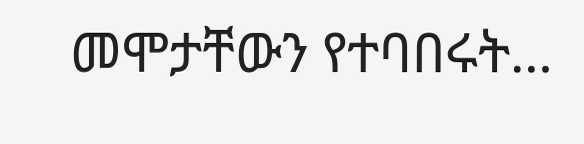መሞታቸውን የተባበሩት…